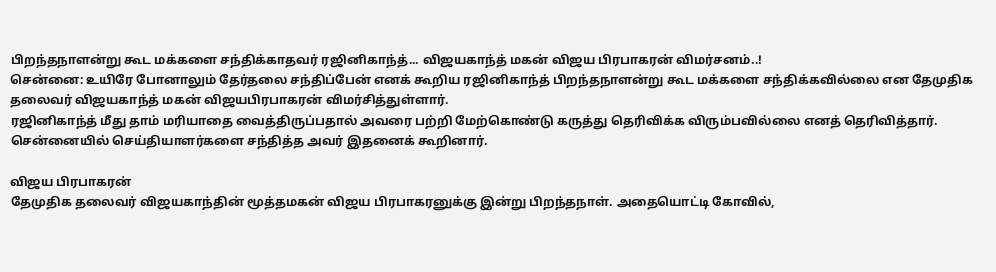பிறந்தநாளன்று கூட மக்களை சந்திக்காதவர் ரஜினிகாந்த்... விஜயகாந்த் மகன் விஜய பிரபாகரன் விமர்சனம்..!
சென்னை: உயிரே போனாலும் தேர்தலை சந்திப்பேன் எனக் கூறிய ரஜினிகாந்த் பிறந்தநாளன்று கூட மக்களை சந்திக்கவில்லை என தேமுதிக தலைவர் விஜயகாந்த் மகன் விஜயபிரபாகரன் விமர்சித்துள்ளார்.
ரஜினிகாந்த் மீது தாம் மரியாதை வைத்திருப்பதால் அவரை பற்றி மேற்கொண்டு கருத்து தெரிவிக்க விரும்பவில்லை எனத் தெரிவித்தார்.
சென்னையில் செய்தியாளர்களை சந்தித்த அவர் இதனைக் கூறினார்.

விஜய பிரபாகரன்
தேமுதிக தலைவர் விஜயகாந்தின் மூத்தமகன் விஜய பிரபாகரனுக்கு இன்று பிறந்தநாள். அதையொட்டி கோவில்,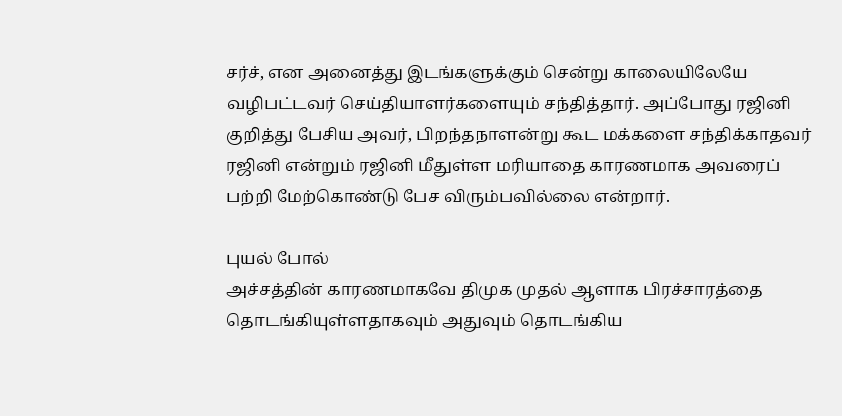சர்ச், என அனைத்து இடங்களுக்கும் சென்று காலையிலேயே வழிபட்டவர் செய்தியாளர்களையும் சந்தித்தார். அப்போது ரஜினி குறித்து பேசிய அவர், பிறந்தநாளன்று கூட மக்களை சந்திக்காதவர் ரஜினி என்றும் ரஜினி மீதுள்ள மரியாதை காரணமாக அவரைப் பற்றி மேற்கொண்டு பேச விரும்பவில்லை என்றார்.

புயல் போல்
அச்சத்தின் காரணமாகவே திமுக முதல் ஆளாக பிரச்சாரத்தை தொடங்கியுள்ளதாகவும் அதுவும் தொடங்கிய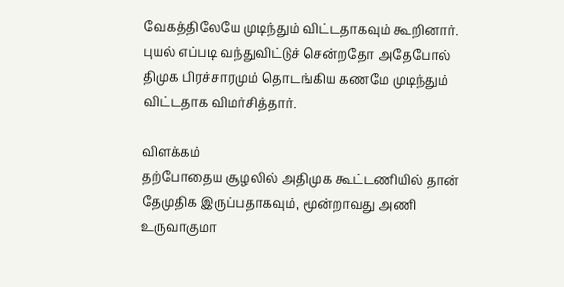வேகத்திலேயே முடிந்தும் விட்டதாகவும் கூறினார். புயல் எப்படி வந்துவிட்டுச் சென்றதோ அதேபோல் திமுக பிரச்சாரமும் தொடங்கிய கணமே முடிந்தும் விட்டதாக விமர்சித்தார்.

விளக்கம்
தற்போதைய சூழலில் அதிமுக கூட்டணியில் தான் தேமுதிக இருப்பதாகவும், மூன்றாவது அணி உருவாகுமா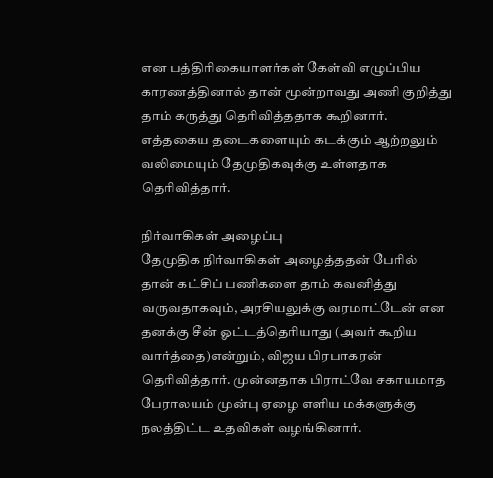என பத்திரிகையாளர்கள் கேள்வி எழுப்பிய காரணத்தினால் தான் மூன்றாவது அணி குறித்து தாம் கருத்து தெரிவித்ததாக கூறினார். எத்தகைய தடைகளையும் கடக்கும் ஆற்றலும் வலிமையும் தேமுதிகவுக்கு உள்ளதாக தெரிவித்தார்.

நிர்வாகிகள் அழைப்பு
தேமுதிக நிர்வாகிகள் அழைத்ததன் பேரில் தான் கட்சிப் பணிகளை தாம் கவனித்து வருவதாகவும், அரசியலுக்கு வரமாட்டேன் என தனக்கு சீன் ஓட்டத்தெரியாது (அவர் கூறிய வார்த்தை)என்றும், விஜய பிரபாகரன் தெரிவித்தார். முன்னதாக பிராட்வே சகாயமாத பேராலயம் முன்பு ஏழை எளிய மக்களுக்கு நலத்திட்ட உதவிகள் வழங்கினார்.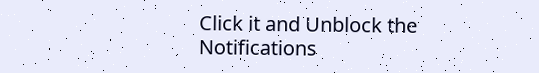Click it and Unblock the Notifications